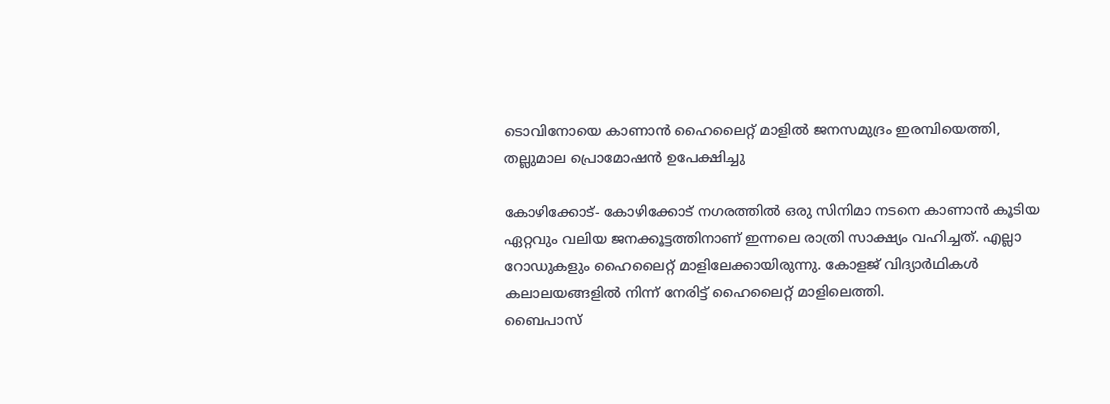ടൊവിനോയെ കാണാന്‍ ഹൈലൈറ്റ് മാളില്‍ ജനസമുദ്രം ഇരമ്പിയെത്തി, തല്ലുമാല പ്രൊമോഷന്‍ ഉപേക്ഷിച്ചു

കോഴിക്കോട്- കോഴിക്കോട് നഗരത്തില്‍ ഒരു സിനിമാ നടനെ കാണാന്‍ കൂടിയ ഏറ്റവും വലിയ ജനക്കൂട്ടത്തിനാണ് ഇന്നലെ രാത്രി സാക്ഷ്യം വഹിച്ചത്. എല്ലാ റോഡുകളും ഹൈലൈറ്റ് മാളിലേക്കായിരുന്നു. കോളജ് വിദ്യാര്‍ഥികള്‍ കലാലയങ്ങളില്‍ നിന്ന് നേരിട്ട് ഹൈലൈറ്റ് മാളിലെത്തി.
ബൈപാസ്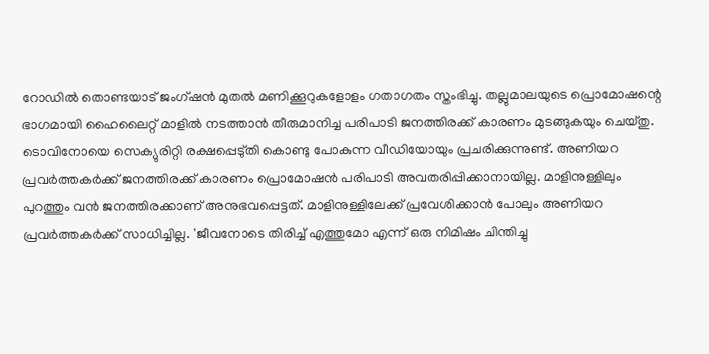റോഡില്‍ തൊണ്ടയാട് ജംഗ്ഷന്‍ മുതല്‍ മണിക്കൂറുകളോളം ഗതാഗതം സ്തംഭിച്ചു. തല്ലുമാലയുടെ പ്രൊമോഷന്റെ ഭാഗമായി ഹൈലൈറ്റ് മാളില്‍ നടത്താന്‍ തീരുമാനിച്ച പരിപാടി ജനത്തിരക്ക് കാരണം മുടങ്ങുകയും ചെയ്തു. ടൊവിനോയെ സെക്യുരിറ്റി രക്ഷപ്പെടു്തി കൊണ്ടു പോകുന്ന വീഡിയോയും പ്രചരിക്കുന്നുണ്ട്. അണിയറ പ്രവര്‍ത്തകര്‍ക്ക് ജനത്തിരക്ക് കാരണം പ്രൊമോഷന്‍ പരിപാടി അവതരിപ്പിക്കാനായില്ല. മാളിനുള്ളിലും പുറത്തും വന്‍ ജനത്തിരക്കാണ് അനുഭവപ്പെട്ടത്. മാളിനുള്ളിലേക്ക് പ്രവേശിക്കാന്‍ പോലും അണിയറ പ്രവര്‍ത്തകര്‍ക്ക് സാധിച്ചില്ല. 'ജീവനോടെ തിരിച്ച് എത്തുമോ എന്ന് ഒരു നിമിഷം ചിന്തിച്ചു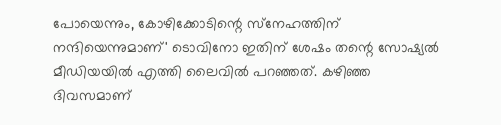പോയെന്നും, കോഴിക്കോടിന്റെ സ്‌നേഹത്തിന് നന്ദിയെന്നുമാണ്' ടൊവിനോ ഇതിന് ശേഷം തന്റെ സോഷ്യല്‍ മീഡിയയില്‍ എത്തി ലൈവില്‍ പറഞ്ഞത്. കഴിഞ്ഞ ദിവസമാണ്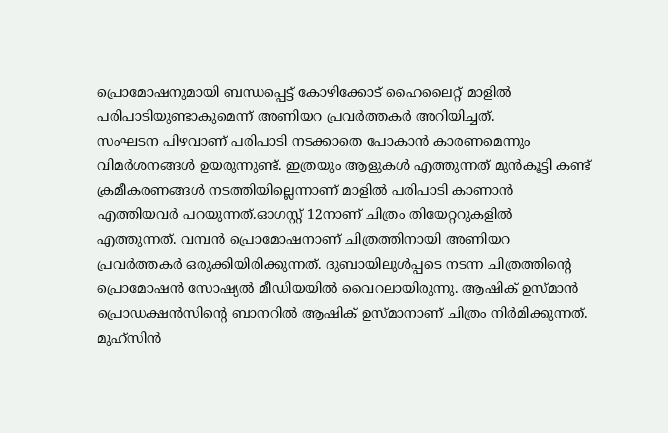പ്രൊമോഷനുമായി ബന്ധപ്പെട്ട് കോഴിക്കോട് ഹൈലൈറ്റ് മാളില്‍ പരിപാടിയുണ്ടാകുമെന്ന് അണിയറ പ്രവര്‍ത്തകര്‍ അറിയിച്ചത്.
സംഘടന പിഴവാണ് പരിപാടി നടക്കാതെ പോകാന്‍ കാരണമെന്നും വിമര്‍ശനങ്ങള്‍ ഉയരുന്നുണ്ട്. ഇത്രയും ആളുകള്‍ എത്തുന്നത് മുന്‍കൂട്ടി കണ്ട് ക്രമീകരണങ്ങള്‍ നടത്തിയില്ലെന്നാണ് മാളില്‍ പരിപാടി കാണാന്‍ എത്തിയവര്‍ പറയുന്നത്.ഓഗസ്റ്റ് 12നാണ് ചിത്രം തിയേറ്ററുകളില്‍ എത്തുന്നത്. വമ്പന്‍ പ്രൊമോഷനാണ് ചിത്രത്തിനായി അണിയറ പ്രവര്‍ത്തകര്‍ ഒരുക്കിയിരിക്കുന്നത്. ദുബായിലുള്‍പ്പടെ നടന്ന ചിത്രത്തിന്റെ പ്രൊമോഷന്‍ സോഷ്യല്‍ മീഡിയയില്‍ വൈറലായിരുന്നു. ആഷിക് ഉസ്മാന്‍ പ്രൊഡക്ഷന്‍സിന്റെ ബാനറില്‍ ആഷിക് ഉസ്മാനാണ് ചിത്രം നിര്‍മിക്കുന്നത്. മുഹ്‌സിന്‍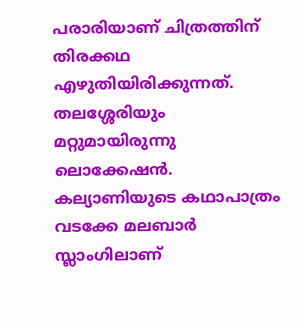പരാരിയാണ് ചിത്രത്തിന് തിരക്കഥ എഴുതിയിരിക്കുന്നത്. തലശ്ശേരിയും മറ്റുമായിരുന്നു ലൊക്കേഷന്‍. കല്യാണിയുടെ കഥാപാത്രം വടക്കേ മലബാര്‍ സ്ലാംഗിലാണ്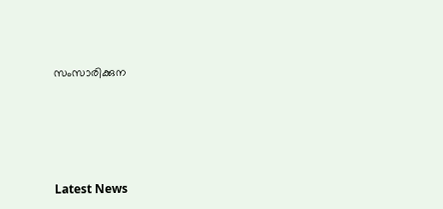സംസാരിക്കുന




Latest News